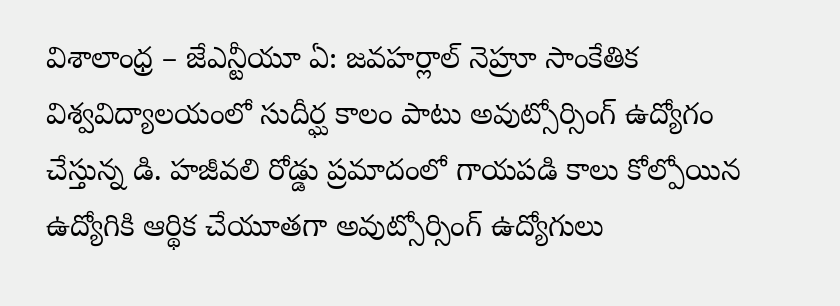విశాలాంధ్ర – జేఎన్టీయూ ఏ: జవహర్లాల్ నెహ్రూ సాంకేతిక విశ్వవిద్యాలయంలో సుదీర్ఘ కాలం పాటు అవుట్సోర్సింగ్ ఉద్యోగం చేస్తున్న డి. హజీవలి రోడ్డు ప్రమాదంలో గాయపడి కాలు కోల్పోయిన ఉద్యోగికి ఆర్థిక చేయూతగా అవుట్సోర్సింగ్ ఉద్యోగులు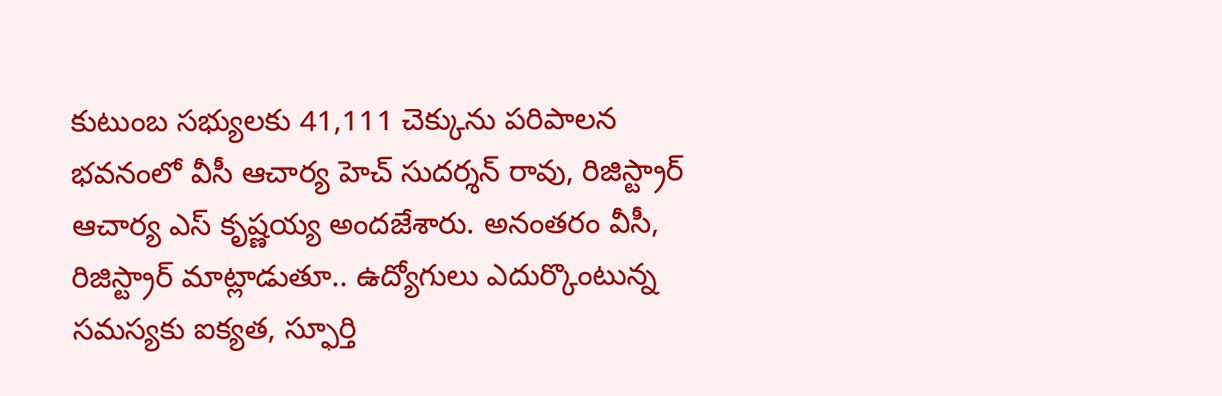కుటుంబ సభ్యులకు 41,111 చెక్కును పరిపాలన భవనంలో వీసీ ఆచార్య హెచ్ సుదర్శన్ రావు, రిజిస్ట్రార్ ఆచార్య ఎస్ కృష్ణయ్య అందజేశారు. అనంతరం వీసీ, రిజిస్ట్రార్ మాట్లాడుతూ.. ఉద్యోగులు ఎదుర్కొంటున్న సమస్యకు ఐక్యత, స్ఫూర్తి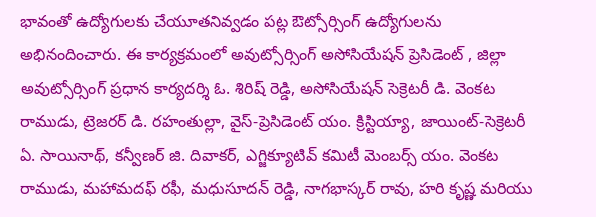భావంతో ఉద్యోగులకు చేయూతనివ్వడం పట్ల ఔట్సోర్సింగ్ ఉద్యోగులను అభినందించారు. ఈ కార్యక్రమంలో అవుట్సోర్సింగ్ అసోసియేషన్ ప్రెసిడెంట్ , జిల్లా అవుట్సోర్సింగ్ ప్రధాన కార్యదర్శి ఓ. శిరిష్ రెడ్డి, అసోసియేషన్ సెక్రెటరీ డి. వెంకట రాముడు, ట్రెజరర్ డి. రహంతుల్లా, వైస్-ప్రెసిడెంట్ యం. క్రిస్టియ్యా, జాయింట్-సెక్రెటరీ ఏ. సాయినాథ్, కన్వీణర్ జి. దివాకర్, ఎగ్జిక్యూటివ్ కమిటీ మెంబర్స్ యం. వెంకట రాముడు, మహామదఫ్ రఫీ, మధుసూదన్ రెడ్డి, నాగభాస్కర్ రావు, హరి కృష్ణ మరియు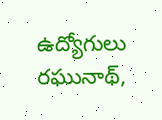ఉద్యోగులు రఘునాథ్,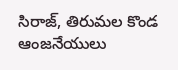సిరాజ్, తిరుమల కొండ ఆంజనేయులు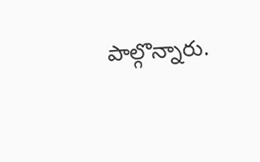పాల్గొన్నారు.